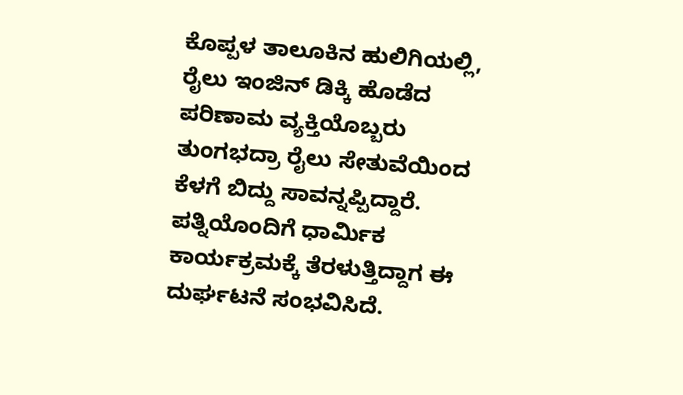ಕೊಪ್ಪಳ ತಾಲೂಕಿನ ಹುಲಿಗಿಯಲ್ಲಿ, ರೈಲು ಇಂಜಿನ್ ಡಿಕ್ಕಿ ಹೊಡೆದ ಪರಿಣಾಮ ವ್ಯಕ್ತಿಯೊಬ್ಬರು ತುಂಗಭದ್ರಾ ರೈಲು ಸೇತುವೆಯಿಂದ ಕೆಳಗೆ ಬಿದ್ದು ಸಾವನ್ನಪ್ಪಿದ್ದಾರೆ. ಪತ್ನಿಯೊಂದಿಗೆ ಧಾರ್ಮಿಕ ಕಾರ್ಯಕ್ರಮಕ್ಕೆ ತೆರಳುತ್ತಿದ್ದಾಗ ಈ ದುರ್ಘಟನೆ ಸಂಭವಿಸಿದೆ.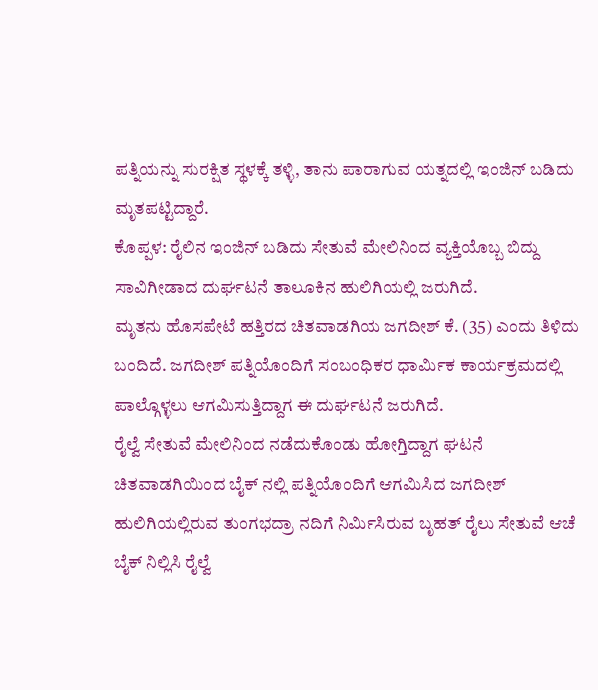ಪತ್ನಿಯನ್ನು ಸುರಕ್ಷಿತ ಸ್ಥಳಕ್ಕೆ ತಳ್ಳಿ, ತಾನು ಪಾರಾಗುವ ಯತ್ನದಲ್ಲಿ ಇಂಜಿನ್ ಬಡಿದು ಮೃತಪಟ್ಟಿದ್ದಾರೆ.
ಕೊಪ್ಪಳ: ರೈಲಿನ ಇಂಜಿನ್ ಬಡಿದು ಸೇತುವೆ ಮೇಲಿನಿಂದ ವ್ಯಕ್ತಿಯೊಬ್ಬ ಬಿದ್ದು ಸಾವಿಗೀಡಾದ ದುರ್ಘಟನೆ ತಾಲೂಕಿನ ಹುಲಿಗಿಯಲ್ಲಿ ಜರುಗಿದೆ.
ಮೃತನು ಹೊಸಪೇಟೆ ಹತ್ತಿರದ ಚಿತವಾಡಗಿಯ ಜಗದೀಶ್ ಕೆ. (35) ಎಂದು ತಿಳಿದು ಬಂದಿದೆ. ಜಗದೀಶ್ ಪತ್ನಿಯೊಂದಿಗೆ ಸಂಬಂಧಿಕರ ಧಾರ್ಮಿಕ ಕಾರ್ಯಕ್ರಮದಲ್ಲಿ ಪಾಲ್ಗೊಳ್ಳಲು ಆಗಮಿಸುತ್ತಿದ್ದಾಗ ಈ ದುರ್ಘಟನೆ ಜರುಗಿದೆ.
ರೈಲ್ವೆ ಸೇತುವೆ ಮೇಲಿನಿಂದ ನಡೆದುಕೊಂಡು ಹೋಗ್ತಿದ್ದಾಗ ಘಟನೆ
ಚಿತವಾಡಗಿಯಿಂದ ಬೈಕ್ ನಲ್ಲಿ ಪತ್ನಿಯೊಂದಿಗೆ ಆಗಮಿಸಿದ ಜಗದೀಶ್ ಹುಲಿಗಿಯಲ್ಲಿರುವ ತುಂಗಭದ್ರಾ ನದಿಗೆ ನಿರ್ಮಿಸಿರುವ ಬೃಹತ್ ರೈಲು ಸೇತುವೆ ಆಚೆ ಬೈಕ್ ನಿಲ್ಲಿಸಿ ರೈಲ್ವೆ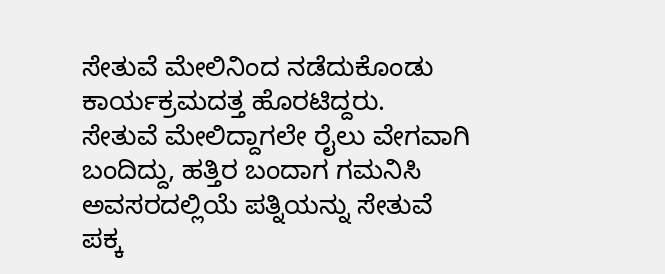ಸೇತುವೆ ಮೇಲಿನಿಂದ ನಡೆದುಕೊಂಡು ಕಾರ್ಯಕ್ರಮದತ್ತ ಹೊರಟಿದ್ದರು.
ಸೇತುವೆ ಮೇಲಿದ್ದಾಗಲೇ ರೈಲು ವೇಗವಾಗಿ ಬಂದಿದ್ದು, ಹತ್ತಿರ ಬಂದಾಗ ಗಮನಿಸಿ ಅವಸರದಲ್ಲಿಯೆ ಪತ್ನಿಯನ್ನು ಸೇತುವೆ ಪಕ್ಕ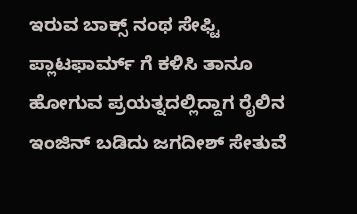ಇರುವ ಬಾಕ್ಸ್ ನಂಥ ಸೇಫ್ಟಿ ಪ್ಲಾಟಫಾರ್ಮ್ ಗೆ ಕಳಿಸಿ ತಾನೂ ಹೋಗುವ ಪ್ರಯತ್ನದಲ್ಲಿದ್ದಾಗ ರೈಲಿನ ಇಂಜಿನ್ ಬಡಿದು ಜಗದೀಶ್ ಸೇತುವೆ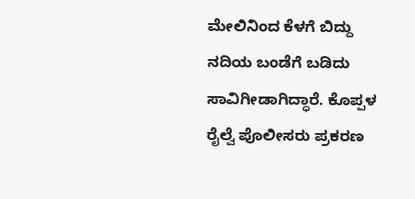ಮೇಲಿನಿಂದ ಕೆಳಗೆ ಬಿದ್ದು ನದಿಯ ಬಂಡೆಗೆ ಬಡಿದು ಸಾವಿಗೀಡಾಗಿದ್ಧಾರೆ. ಕೊಪ್ಪಳ ರೈಲ್ವೆ ಪೊಲೀಸರು ಪ್ರಕರಣ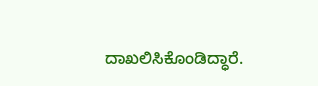ದಾಖಲಿಸಿಕೊಂಡಿದ್ಧಾರೆ.